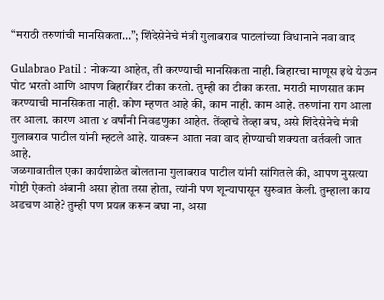“मराठी तरुणांची मानसिकता…”; शिंदेसेनेचे मंत्री गुलाबराव पाटलांच्या विधानाने नवा वाद

Gulabrao Patil : नोकऱ्या आहेत, ती करण्याची मानसिकता नाही. बिहारचा माणूस इथे येऊन पोट भरतो आणि आपण बिहारींवर टीका करतो. तुम्ही का टीका करता. मराठी माणसात काम करण्याची मानसिकता नाही. कोण म्हणत आहे की, काम नाही. काम आहे. तरुणांना राग आला तर आला. कारण आता ४ वर्षांनी निवडणुका आहेत. तेंव्हाचे तेव्हा बघ, असे शिंदेसेनेचे मंत्री गुलाबराव पाटील यांनी म्हटले आहे. यावरून आता नवा वाद होण्याची शक्यता वर्तवली जात आहे.
जळगावातील एका कार्यशाळेत बोलताना गुलाबराव पाटील यांनी सांगितले की, आपण नुसत्या गोष्टी ऐकतो अंबानी असा होता तसा होता, त्यांनी पण शून्यापासून सुरुवात केली. तुम्हाला काय अडचण आहे? तुम्ही पण प्रयत्न करून बघा ना, असा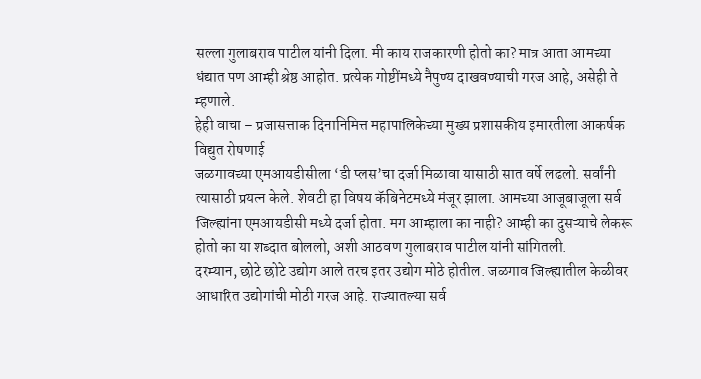सल्ला गुलाबराव पाटील यांनी दिला. मी काय राजकारणी होतो का? मात्र आता आमच्या धंद्यात पण आम्ही श्रेष्ठ आहोत. प्रत्येक गोष्टींमध्ये नैपुण्य दाखवण्याची गरज आहे, असेही ते म्हणाले.
हेही वाचा – प्रजासत्ताक दिनानिमित्त महापालिकेच्या मुख्य प्रशासकीय इमारतीला आकर्षक विद्युत रोषणाई
जळगावच्या एमआयडीसीला ‘डी प्लस’चा दर्जा मिळावा यासाठी सात वर्षे लढलो. सर्वांनी त्यासाठी प्रयत्न केले. शेवटी हा विषय कॅबिनेटमध्ये मंजूर झाला. आमच्या आजूबाजूला सर्व जिल्ह्यांना एमआयडीसी मध्ये दर्जा होता. मग आम्हाला का नाही? आम्ही का दुसऱ्याचे लेकरू होतो का या शब्दात बोललो, अशी आठवण गुलाबराव पाटील यांनी सांगितली.
दरम्यान, छोटे छोटे उद्योग आले तरच इतर उद्योग मोठे होतील. जळगाव जिल्ह्यातील केळीवर आधारित उद्योगांची मोठी गरज आहे. राज्यातल्या सर्व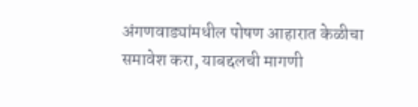अंगणवाड्यांमधील पोषण आहारात केळीचा समावेश करा, याबद्दलची मागणी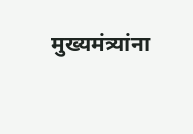मुख्यमंत्र्यांना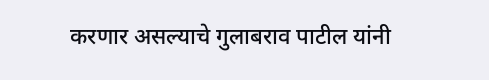करणार असल्याचे गुलाबराव पाटील यांनी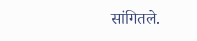सांगितले.